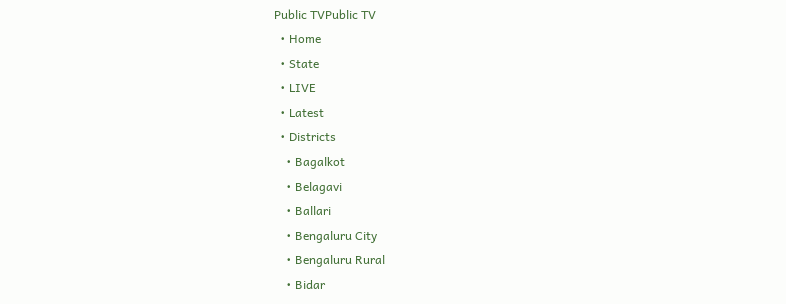Public TVPublic TV
  • Home
  • State
  • LIVE
  • Latest
  • Districts
    • Bagalkot
    • Belagavi
    • Ballari
    • Bengaluru City
    • Bengaluru Rural
    • Bidar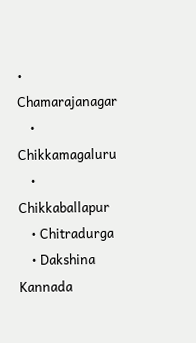• Chamarajanagar
    • Chikkamagaluru
    • Chikkaballapur
    • Chitradurga
    • Dakshina Kannada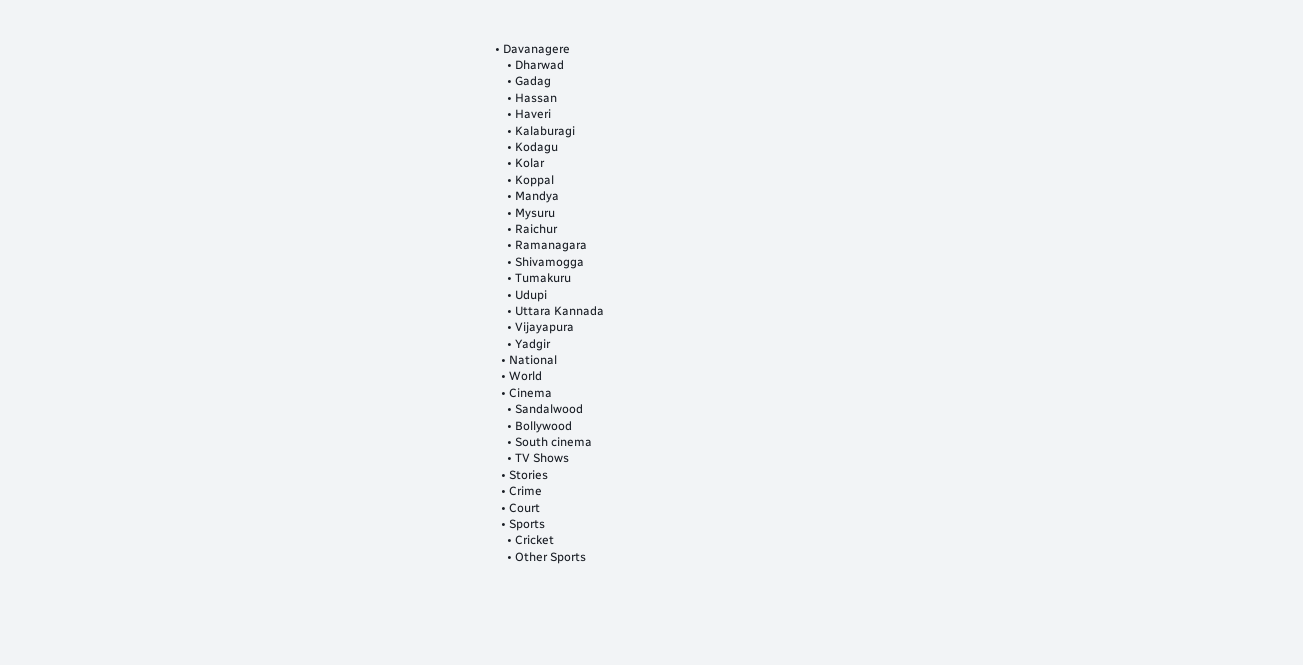• Davanagere
    • Dharwad
    • Gadag
    • Hassan
    • Haveri
    • Kalaburagi
    • Kodagu
    • Kolar
    • Koppal
    • Mandya
    • Mysuru
    • Raichur
    • Ramanagara
    • Shivamogga
    • Tumakuru
    • Udupi
    • Uttara Kannada
    • Vijayapura
    • Yadgir
  • National
  • World
  • Cinema
    • Sandalwood
    • Bollywood
    • South cinema
    • TV Shows
  • Stories
  • Crime
  • Court
  • Sports
    • Cricket
    • Other Sports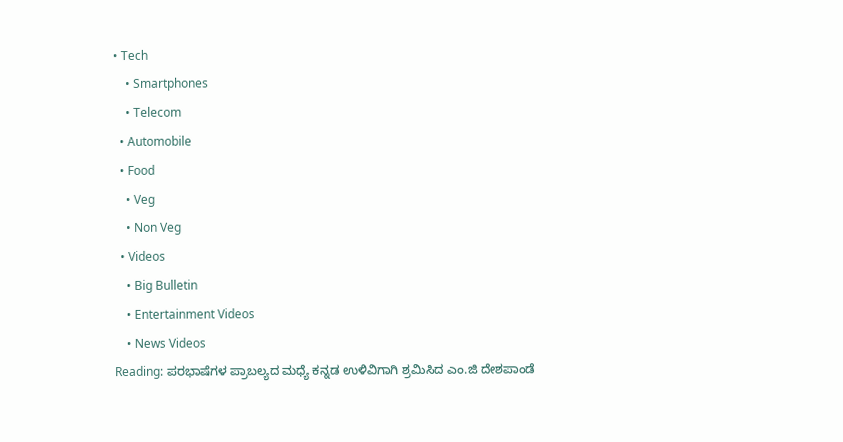• Tech
    • Smartphones
    • Telecom
  • Automobile
  • Food
    • Veg
    • Non Veg
  • Videos
    • Big Bulletin
    • Entertainment Videos
    • News Videos
Reading: ಪರಭಾಷೆಗಳ ಪ್ರಾಬಲ್ಯದ ಮಧ್ಯೆ ಕನ್ನಡ ಉಳಿವಿಗಾಗಿ ಶ್ರಮಿಸಿದ ಎಂ.ಜಿ ದೇಶಪಾಂಡೆ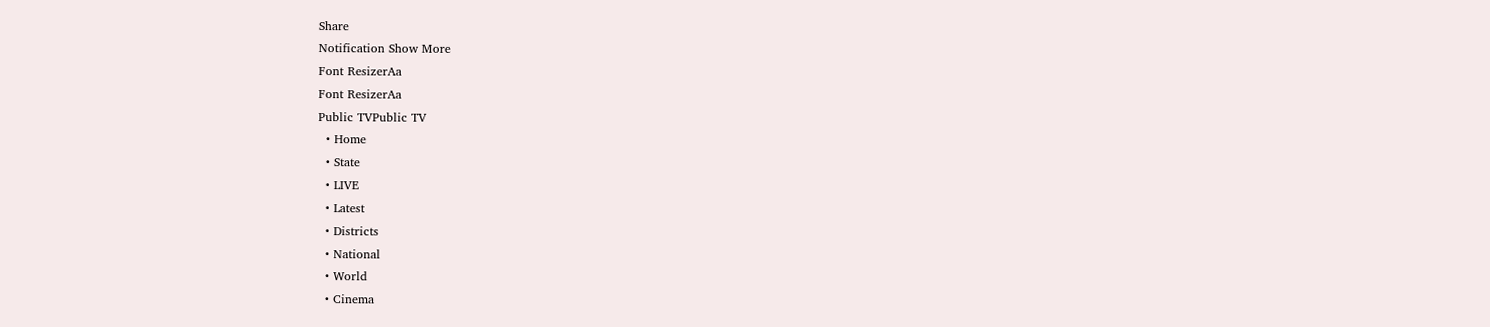Share
Notification Show More
Font ResizerAa
Font ResizerAa
Public TVPublic TV
  • Home
  • State
  • LIVE
  • Latest
  • Districts
  • National
  • World
  • Cinema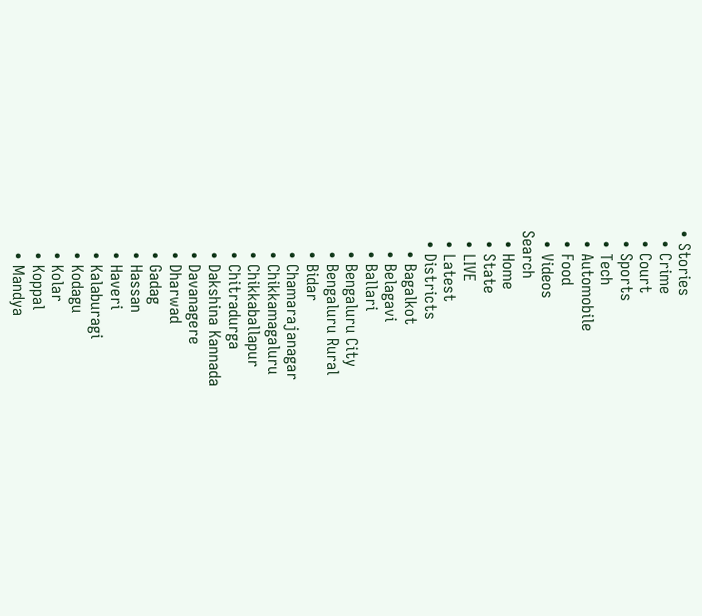• Stories
  • Crime
  • Court
  • Sports
  • Tech
  • Automobile
  • Food
  • Videos
Search
  • Home
  • State
  • LIVE
  • Latest
  • Districts
    • Bagalkot
    • Belagavi
    • Ballari
    • Bengaluru City
    • Bengaluru Rural
    • Bidar
    • Chamarajanagar
    • Chikkamagaluru
    • Chikkaballapur
    • Chitradurga
    • Dakshina Kannada
    • Davanagere
    • Dharwad
    • Gadag
    • Hassan
    • Haveri
    • Kalaburagi
    • Kodagu
    • Kolar
    • Koppal
    • Mandya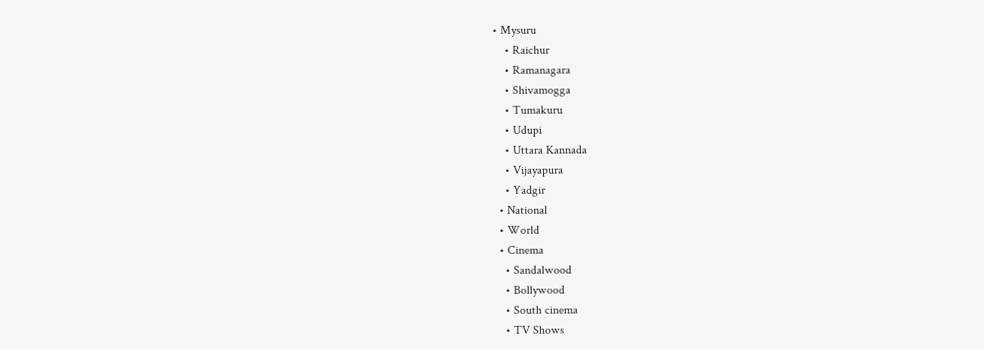• Mysuru
    • Raichur
    • Ramanagara
    • Shivamogga
    • Tumakuru
    • Udupi
    • Uttara Kannada
    • Vijayapura
    • Yadgir
  • National
  • World
  • Cinema
    • Sandalwood
    • Bollywood
    • South cinema
    • TV Shows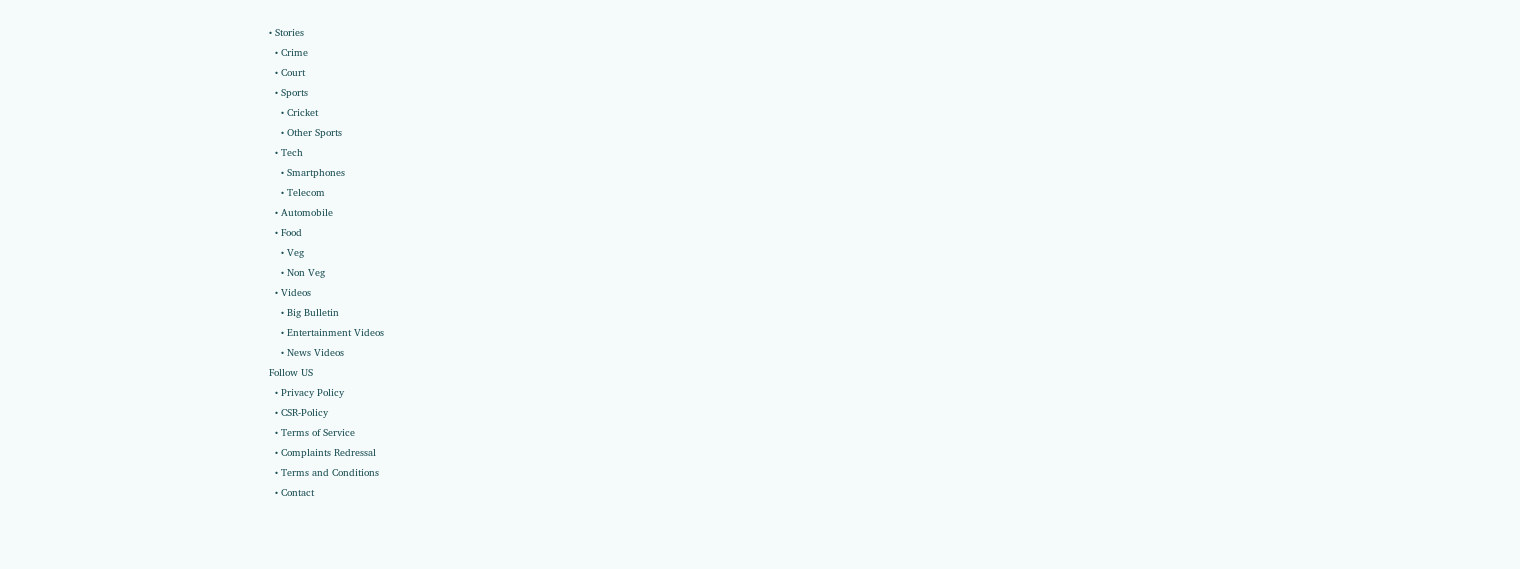• Stories
  • Crime
  • Court
  • Sports
    • Cricket
    • Other Sports
  • Tech
    • Smartphones
    • Telecom
  • Automobile
  • Food
    • Veg
    • Non Veg
  • Videos
    • Big Bulletin
    • Entertainment Videos
    • News Videos
Follow US
  • Privacy Policy
  • CSR-Policy
  • Terms of Service
  • Complaints Redressal
  • Terms and Conditions
  • Contact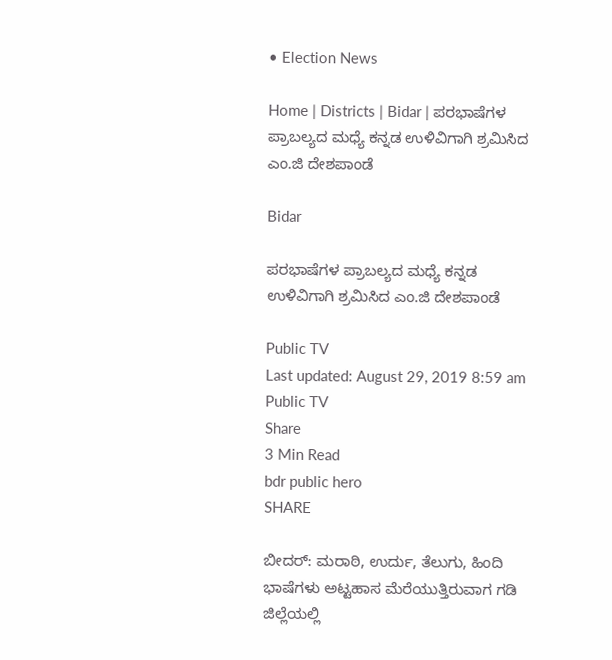• Election News

Home | Districts | Bidar | ಪರಭಾಷೆಗಳ ಪ್ರಾಬಲ್ಯದ ಮಧ್ಯೆ ಕನ್ನಡ ಉಳಿವಿಗಾಗಿ ಶ್ರಮಿಸಿದ ಎಂ.ಜಿ ದೇಶಪಾಂಡೆ

Bidar

ಪರಭಾಷೆಗಳ ಪ್ರಾಬಲ್ಯದ ಮಧ್ಯೆ ಕನ್ನಡ ಉಳಿವಿಗಾಗಿ ಶ್ರಮಿಸಿದ ಎಂ.ಜಿ ದೇಶಪಾಂಡೆ

Public TV
Last updated: August 29, 2019 8:59 am
Public TV
Share
3 Min Read
bdr public hero
SHARE

ಬೀದರ್: ಮರಾಠಿ, ಉರ್ದು, ತೆಲುಗು, ಹಿಂದಿ ಭಾಷೆಗಳು ಅಟ್ಟಹಾಸ ಮೆರೆಯುತ್ತಿರುವಾಗ ಗಡಿ ಜಿಲ್ಲೆಯಲ್ಲಿ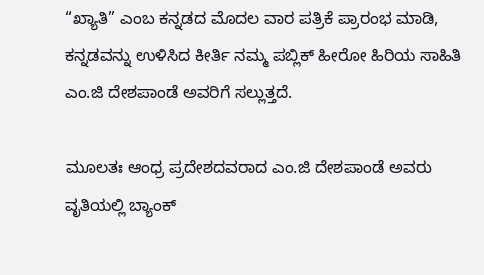“ಖ್ಯಾತಿ” ಎಂಬ ಕನ್ನಡದ ಮೊದಲ ವಾರ ಪತ್ರಿಕೆ ಪ್ರಾರಂಭ ಮಾಡಿ, ಕನ್ನಡವನ್ನು ಉಳಿಸಿದ ಕೀರ್ತಿ ನಮ್ಮ ಪಬ್ಲಿಕ್ ಹೀರೋ ಹಿರಿಯ ಸಾಹಿತಿ ಎಂ.ಜಿ ದೇಶಪಾಂಡೆ ಅವರಿಗೆ ಸಲ್ಲುತ್ತದೆ.

ಮೂಲತಃ ಆಂಧ್ರ ಪ್ರದೇಶದವರಾದ ಎಂ.ಜಿ ದೇಶಪಾಂಡೆ ಅವರು ವೃತಿಯಲ್ಲಿ ಬ್ಯಾಂಕ್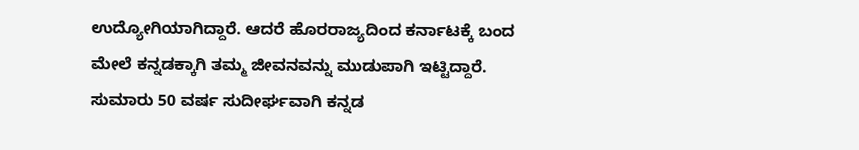ಉದ್ಯೋಗಿಯಾಗಿದ್ದಾರೆ. ಆದರೆ ಹೊರರಾಜ್ಯದಿಂದ ಕರ್ನಾಟಕ್ಕೆ ಬಂದ ಮೇಲೆ ಕನ್ನಡಕ್ಕಾಗಿ ತಮ್ಮ ಜೀವನವನ್ನು ಮುಡುಪಾಗಿ ಇಟ್ಟಿದ್ದಾರೆ. ಸುಮಾರು 50 ವರ್ಷ ಸುದೀರ್ಘವಾಗಿ ಕನ್ನಡ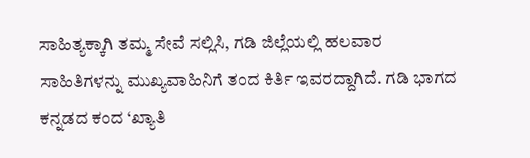ಸಾಹಿತ್ಯಕ್ಕಾಗಿ ತಮ್ಮ ಸೇವೆ ಸಲ್ಲಿಸಿ, ಗಡಿ ಜಿಲ್ಲೆಯಲ್ಲಿ ಹಲವಾರ ಸಾಹಿತಿಗಳನ್ನು ಮುಖ್ಯವಾಹಿನಿಗೆ ತಂದ ಕಿರ್ತಿ ಇವರದ್ದಾಗಿದೆ. ಗಡಿ ಭಾಗದ ಕನ್ನಡದ ಕಂದ ‘ಖ್ಯಾತಿ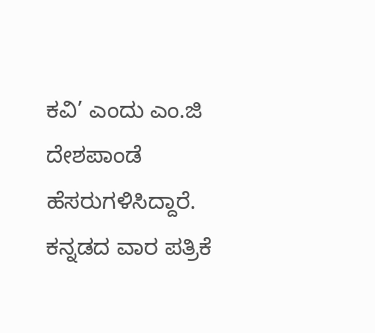ಕವಿ’ ಎಂದು ಎಂ.ಜಿ ದೇಶಪಾಂಡೆ ಹೆಸರುಗಳಿಸಿದ್ದಾರೆ. ಕನ್ನಡದ ವಾರ ಪತ್ರಿಕೆ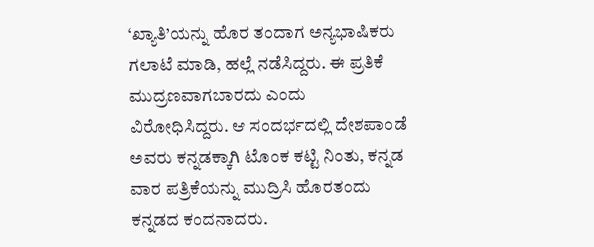‘ಖ್ಯಾತಿ’ಯನ್ನು ಹೊರ ತಂದಾಗ ಅನ್ಯಭಾಷಿಕರು ಗಲಾಟೆ ಮಾಡಿ, ಹಲ್ಲೆ ನಡೆಸಿದ್ದರು. ಈ ಪ್ರತಿಕೆ ಮುದ್ರಣವಾಗಬಾರದು ಎಂದು ವಿರೋಧಿಸಿದ್ದರು. ಆ ಸಂದರ್ಭದಲ್ಲಿ ದೇಶಪಾಂಡೆ ಅವರು ಕನ್ನಡಕ್ಕಾಗಿ ಟೊಂಕ ಕಟ್ಟಿ ನಿಂತು, ಕನ್ನಡ ವಾರ ಪತ್ರಿಕೆಯನ್ನು ಮುದ್ರಿಸಿ ಹೊರತಂದು ಕನ್ನಡದ ಕಂದನಾದರು.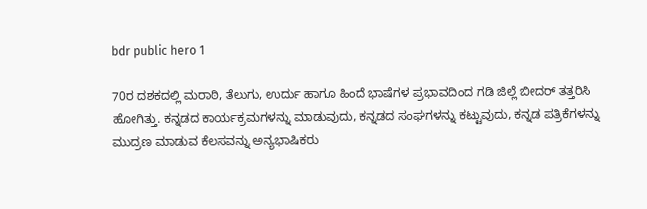bdr public hero 1

70ರ ದಶಕದಲ್ಲಿ ಮರಾಠಿ, ತೆಲುಗು, ಉರ್ದು ಹಾಗೂ ಹಿಂದೆ ಭಾಷೆಗಳ ಪ್ರಭಾವದಿಂದ ಗಡಿ ಜಿಲ್ಲೆ ಬೀದರ್ ತತ್ತರಿಸಿ ಹೋಗಿತ್ತು. ಕನ್ನಡದ ಕಾರ್ಯಕ್ರಮಗಳನ್ನು ಮಾಡುವುದು, ಕನ್ನಡದ ಸಂಘಗಳನ್ನು ಕಟ್ಟುವುದು, ಕನ್ನಡ ಪತ್ರಿಕೆಗಳನ್ನು ಮುದ್ರಣ ಮಾಡುವ ಕೆಲಸವನ್ನು ಅನ್ಯಭಾಷಿಕರು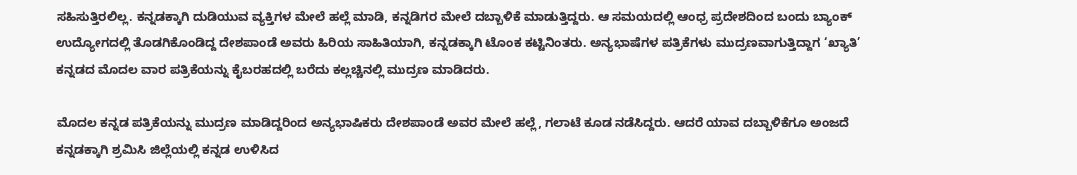ಸಹಿಸುತ್ತಿರಲಿಲ್ಲ. ಕನ್ನಡಕ್ಕಾಗಿ ದುಡಿಯುವ ವ್ಯಕ್ತಿಗಳ ಮೇಲೆ ಹಲ್ಲೆ ಮಾಡಿ, ಕನ್ನಡಿಗರ ಮೇಲೆ ದಬ್ಬಾಳಿಕೆ ಮಾಡುತ್ತಿದ್ದರು. ಆ ಸಮಯದಲ್ಲಿ ಆಂಧ್ರ ಪ್ರದೇಶದಿಂದ ಬಂದು ಬ್ಯಾಂಕ್ ಉದ್ಯೋಗದಲ್ಲಿ ತೊಡಗಿಕೊಂಡಿದ್ದ ದೇಶಪಾಂಡೆ ಅವರು ಹಿರಿಯ ಸಾಹಿತಿಯಾಗಿ, ಕನ್ನಡಕ್ಕಾಗಿ ಟೊಂಕ ಕಟ್ಟಿನಿಂತರು. ಅನ್ಯಭಾಷೆಗಳ ಪತ್ರಿಕೆಗಳು ಮುದ್ರಣವಾಗುತ್ತಿದ್ದಾಗ ‘ಖ್ಯಾತಿ’ ಕನ್ನಡದ ಮೊದಲ ವಾರ ಪತ್ರಿಕೆಯನ್ನು ಕೈಬರಹದಲ್ಲಿ ಬರೆದು ಕಲ್ಲಚ್ಚಿನಲ್ಲಿ ಮುದ್ರಣ ಮಾಡಿದರು.

ಮೊದಲ ಕನ್ನಡ ಪತ್ರಿಕೆಯನ್ನು ಮುದ್ರಣ ಮಾಡಿದ್ದರಿಂದ ಅನ್ಯಭಾಷಿಕರು ದೇಶಪಾಂಡೆ ಅವರ ಮೇಲೆ ಹಲ್ಲೆ, ಗಲಾಟೆ ಕೂಡ ನಡೆಸಿದ್ದರು. ಆದರೆ ಯಾವ ದಬ್ಬಾಳಿಕೆಗೂ ಅಂಜದೆ ಕನ್ನಡಕ್ಕಾಗಿ ಶ್ರಮಿಸಿ ಜಿಲ್ಲೆಯಲ್ಲಿ ಕನ್ನಡ ಉಳಿಸಿದ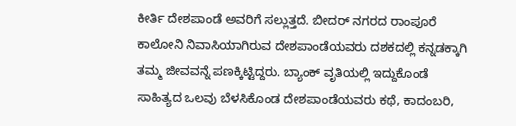ಕೀರ್ತಿ ದೇಶಪಾಂಡೆ ಅವರಿಗೆ ಸಲ್ಲುತ್ತದೆ. ಬೀದರ್ ನಗರದ ರಾಂಪೂರೆ ಕಾಲೋನಿ ನಿವಾಸಿಯಾಗಿರುವ ದೇಶಪಾಂಡೆಯವರು ದಶಕದಲ್ಲಿ ಕನ್ನಡಕ್ಕಾಗಿ ತಮ್ಮ ಜೀವವನ್ನೆ ಪಣಕ್ಕಿಟ್ಟಿದ್ದರು. ಬ್ಯಾಂಕ್ ವೃತಿಯಲ್ಲಿ ಇದ್ದುಕೊಂಡೆ ಸಾಹಿತ್ಯದ ಒಲವು ಬೆಳಸಿಕೊಂಡ ದೇಶಪಾಂಡೆಯವರು ಕಥೆ, ಕಾದಂಬರಿ,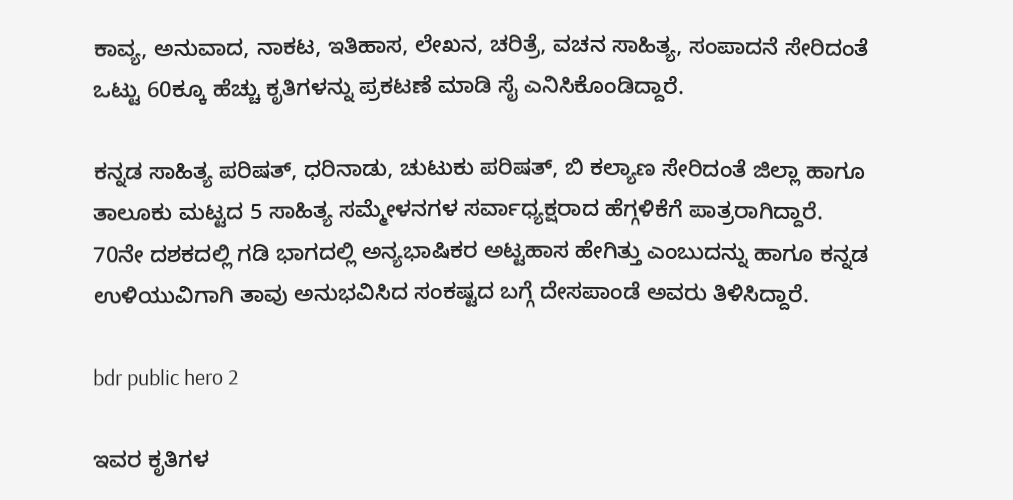ಕಾವ್ಯ, ಅನುವಾದ, ನಾಕಟ, ಇತಿಹಾಸ, ಲೇಖನ, ಚರಿತ್ರೆ, ವಚನ ಸಾಹಿತ್ಯ, ಸಂಪಾದನೆ ಸೇರಿದಂತೆ ಒಟ್ಟು 60ಕ್ಕೂ ಹೆಚ್ಚು ಕೃತಿಗಳನ್ನು ಪ್ರಕಟಣೆ ಮಾಡಿ ಸೈ ಎನಿಸಿಕೊಂಡಿದ್ದಾರೆ.

ಕನ್ನಡ ಸಾಹಿತ್ಯ ಪರಿಷತ್, ಧರಿನಾಡು, ಚುಟುಕು ಪರಿಷತ್, ಬಿ ಕಲ್ಯಾಣ ಸೇರಿದಂತೆ ಜಿಲ್ಲಾ ಹಾಗೂ ತಾಲೂಕು ಮಟ್ಟದ 5 ಸಾಹಿತ್ಯ ಸಮ್ಮೇಳನಗಳ ಸರ್ವಾಧ್ಯಕ್ಷರಾದ ಹೆಗ್ಗಳಿಕೆಗೆ ಪಾತ್ರರಾಗಿದ್ದಾರೆ. 70ನೇ ದಶಕದಲ್ಲಿ ಗಡಿ ಭಾಗದಲ್ಲಿ ಅನ್ಯಭಾಷಿಕರ ಅಟ್ಟಹಾಸ ಹೇಗಿತ್ತು ಎಂಬುದನ್ನು ಹಾಗೂ ಕನ್ನಡ ಉಳಿಯುವಿಗಾಗಿ ತಾವು ಅನುಭವಿಸಿದ ಸಂಕಷ್ಟದ ಬಗ್ಗೆ ದೇಸಪಾಂಡೆ ಅವರು ತಿಳಿಸಿದ್ದಾರೆ.

bdr public hero 2

ಇವರ ಕೃತಿಗಳ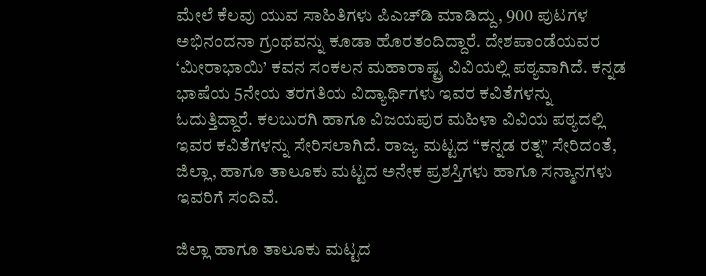ಮೇಲೆ ಕೆಲವು ಯುವ ಸಾಹಿತಿಗಳು ಪಿಎಚ್‍ಡಿ ಮಾಡಿದ್ದು, 900 ಪುಟಗಳ ಅಭಿನಂದನಾ ಗ್ರಂಥವನ್ನು ಕೂಡಾ ಹೊರತಂದಿದ್ದಾರೆ. ದೇಶಪಾಂಡೆಯವರ ‘ಮೀರಾಭಾಯಿ’ ಕವನ ಸಂಕಲನ ಮಹಾರಾಷ್ಟ್ರ ವಿವಿಯಲ್ಲಿ ಪಠ್ಯವಾಗಿದೆ. ಕನ್ನಡ ಭಾಷೆಯ 5ನೇಯ ತರಗತಿಯ ವಿದ್ಯಾರ್ಥಿಗಳು ಇವರ ಕವಿತೆಗಳನ್ನು ಓದುತ್ತಿದ್ದಾರೆ. ಕಲಬುರಗಿ ಹಾಗೂ ವಿಜಯಪುರ ಮಹಿಳಾ ವಿವಿಯ ಪಠ್ಯದಲ್ಲಿ ಇವರ ಕವಿತೆಗಳನ್ನು ಸೇರಿಸಲಾಗಿದೆ. ರಾಜ್ಯ ಮಟ್ಟದ “ಕನ್ನಡ ರತ್ನ” ಸೇರಿದಂತೆ, ಜಿಲ್ಲಾ, ಹಾಗೂ ತಾಲೂಕು ಮಟ್ಟದ ಅನೇಕ ಪ್ರಶಸ್ತಿಗಳು ಹಾಗೂ ಸನ್ಮಾನಗಳು ಇವರಿಗೆ ಸಂದಿವೆ.

ಜಿಲ್ಲಾ ಹಾಗೂ ತಾಲೂಕು ಮಟ್ಟದ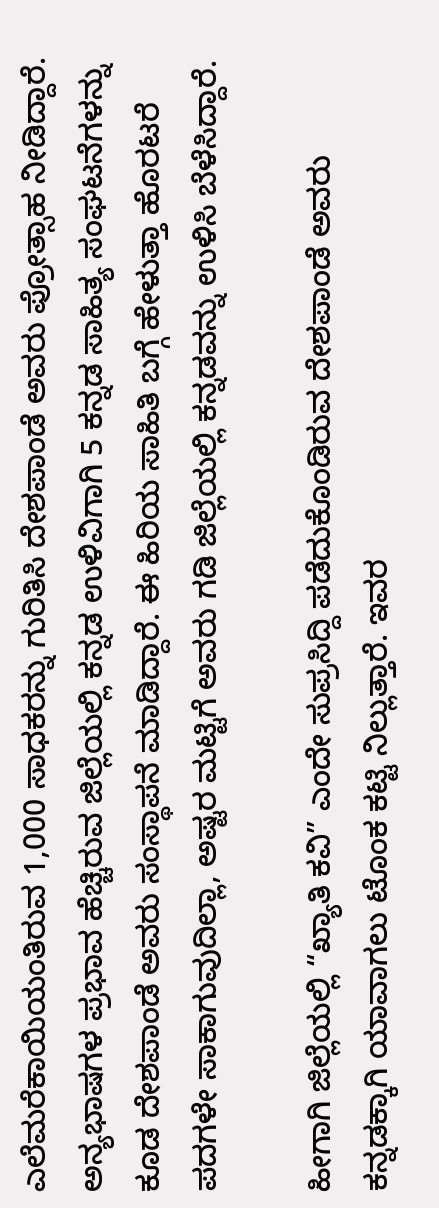ಎಲೆಮರೆಕಾಯಿಯಂತಿರುವ 1,000 ಸಾಧಕರನ್ನು ಗುರಿತಿಸಿ ದೇಶಪಾಂಡೆ ಅವರು ಪ್ರೋತ್ಸಾಹ ನೀಡಿದ್ದಾರೆ. ಅನ್ಯಭಾಷಗಳ ಪ್ರಭಾವ ಹೆಚ್ಚಿರುವ ಜಿಲ್ಲೆಯಲ್ಲಿ ಕನ್ನಡ ಉಳಿವಿಗಾಗಿ 5 ಕನ್ನಡ ಸಾಹಿತ್ಯ ಸಂಘಟನೆಗಳನ್ನು ಕೂಡ ದೇಶಪಾಂಡೆ ಅವರು ಸಂಸ್ಥಾಪನೆ ಮಾಡಿದ್ದಾರೆ. ಈ ಹಿರಿಯ ಸಾಹಿತಿ ಬಗ್ಗೆ ಹೇಳುತ್ತಾ ಹೊರಟರೆ ಪದಗಳೇ ಸಾಕಾಗುವುದಿಲ್ಲಾ, ಅಷ್ಟರ ಮಟ್ಟಿಗೆ ಅವರು ಗಡಿ ಜಿಲ್ಲೆಯಲ್ಲಿ ಕನ್ನಡವನ್ನು ಉಳಿಸಿ ಬೆಳೆಸಿದ್ದಾರೆ.

ಹೀಗಾಗಿ ಜಿಲ್ಲೆಯಲ್ಲಿ “ಖ್ಯಾತಿ ಕವಿ” ಎಂದೇ ಸುಪ್ರಸಿದ್ದಿ ಪಡೆದುಕೊಂಡಿರುವ ದೇಶಪಾಂಡೆ ಅವರು ಕನ್ನಡಕ್ಕಾಗಿ ಯಾವಾಗಲು ಟೊಂಕ ಕಟ್ಟಿ ನಿಲ್ಲುತ್ತಾರೆ. ಇವರ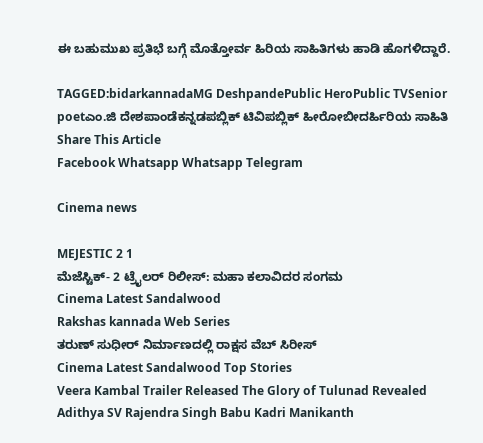ಈ ಬಹುಮುಖ ಪ್ರತಿಭೆ ಬಗ್ಗೆ ಮೊತ್ತೋರ್ವ ಹಿರಿಯ ಸಾಹಿತಿಗಳು ಹಾಡಿ ಹೊಗಳಿದ್ದಾರೆ.

TAGGED:bidarkannadaMG DeshpandePublic HeroPublic TVSenior poetಎಂ.ಜಿ ದೇಶಪಾಂಡೆಕನ್ನಡಪಬ್ಲಿಕ್ ಟಿವಿಪಬ್ಲಿಕ್ ಹೀರೋಬೀದರ್ಹಿರಿಯ ಸಾಹಿತಿ
Share This Article
Facebook Whatsapp Whatsapp Telegram

Cinema news

MEJESTIC 2 1
ಮೆಜೆಸ್ಟಿಕ್- 2 ಟ್ರೈಲರ್ ರಿಲೀಸ್: ಮಹಾ ಕಲಾವಿದರ ಸಂಗಮ
Cinema Latest Sandalwood
Rakshas kannada Web Series
ತರುಣ್ ಸುಧೀರ್ ನಿರ್ಮಾಣದಲ್ಲಿ ರಾಕ್ಷಸ ವೆಬ್ ಸಿರೀಸ್
Cinema Latest Sandalwood Top Stories
Veera Kambal Trailer Released The Glory of Tulunad Revealed Adithya SV Rajendra Singh Babu Kadri Manikanth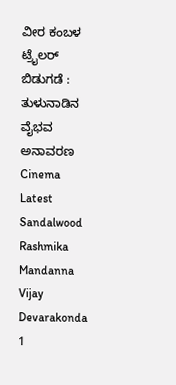ವೀರ ಕಂಬಳ ಟ್ರೈಲರ್ ಬಿಡುಗಡೆ : ತುಳುನಾಡಿನ ವೈಭವ ಅನಾವರಣ
Cinema Latest Sandalwood
Rashmika Mandanna Vijay Devarakonda 1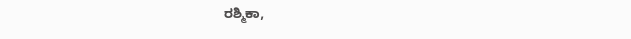ರಶ್ಮಿಕಾ,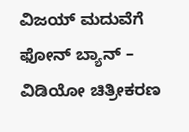ವಿಜಯ್ ಮದುವೆಗೆ ಫೋನ್ ಬ್ಯಾನ್ – ವಿಡಿಯೋ ಚಿತ್ರೀಕರಣ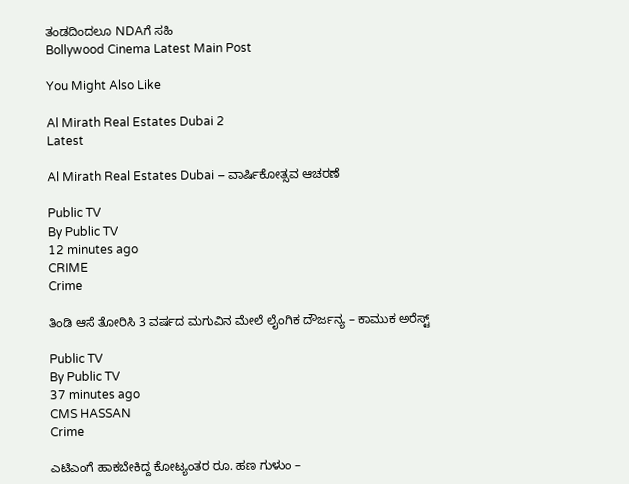ತಂಡದಿಂದಲೂ NDAಗೆ ಸಹಿ
Bollywood Cinema Latest Main Post

You Might Also Like

Al Mirath Real Estates Dubai 2
Latest

Al Mirath Real Estates Dubai – ವಾರ್ಷಿಕೋತ್ಸವ ಆಚರಣೆ

Public TV
By Public TV
12 minutes ago
CRIME
Crime

ತಿಂಡಿ ಆಸೆ ತೋರಿಸಿ 3 ವರ್ಷದ ಮಗುವಿನ ಮೇಲೆ ಲೈಂಗಿಕ ದೌರ್ಜನ್ಯ – ಕಾಮುಕ ಅರೆಸ್ಟ್

Public TV
By Public TV
37 minutes ago
CMS HASSAN
Crime

ಎಟಿಎಂಗೆ ಹಾಕಬೇಕಿದ್ದ ಕೋಟ್ಯಂತರ ರೂ. ಹಣ ಗುಳುಂ –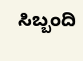ಸಿಬ್ಬಂದಿ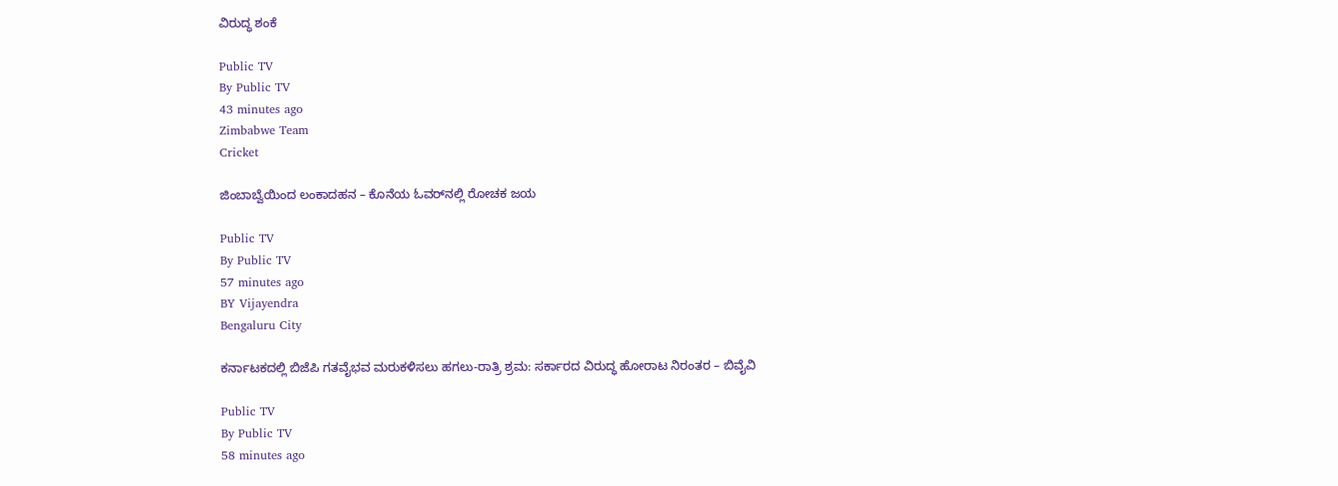ವಿರುದ್ಧ ಶಂಕೆ

Public TV
By Public TV
43 minutes ago
Zimbabwe Team
Cricket

ಜಿಂಬಾಬ್ವೆಯಿಂದ ಲಂಕಾದಹನ – ಕೊನೆಯ ಓವರ್‌ನಲ್ಲಿ ರೋಚಕ ಜಯ

Public TV
By Public TV
57 minutes ago
BY Vijayendra
Bengaluru City

ಕರ್ನಾಟಕದಲ್ಲಿ ಬಿಜೆಪಿ ಗತವೈಭವ ಮರುಕಳಿಸಲು ಹಗಲು-ರಾತ್ರಿ ಶ್ರಮ: ಸರ್ಕಾರದ ವಿರುದ್ಧ ಹೋರಾಟ ನಿರಂತರ – ಬಿವೈವಿ

Public TV
By Public TV
58 minutes ago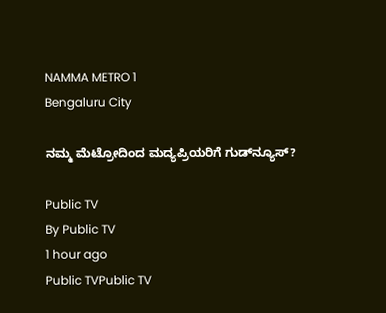NAMMA METRO 1
Bengaluru City

ನಮ್ಮ ಮೆಟ್ರೋದಿಂದ ಮದ್ಯಪ್ರಿಯರಿಗೆ ಗುಡ್‌ನ್ಯೂಸ್?

Public TV
By Public TV
1 hour ago
Public TVPublic TV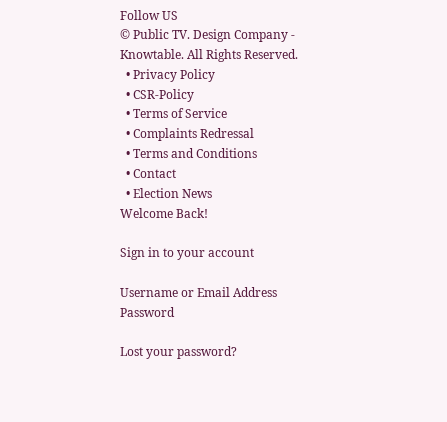Follow US
© Public TV. Design Company - Knowtable. All Rights Reserved.
  • Privacy Policy
  • CSR-Policy
  • Terms of Service
  • Complaints Redressal
  • Terms and Conditions
  • Contact
  • Election News
Welcome Back!

Sign in to your account

Username or Email Address
Password

Lost your password?